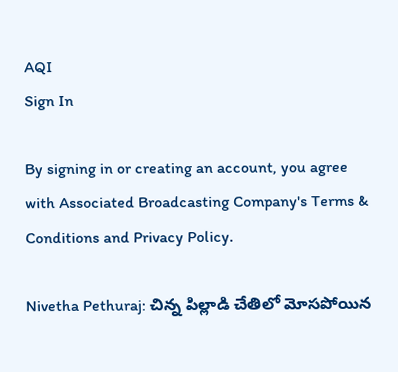AQI
Sign In

By signing in or creating an account, you agree with Associated Broadcasting Company's Terms & Conditions and Privacy Policy.

Nivetha Pethuraj: చిన్న పిల్లాడి చేతిలో మోసపోయిన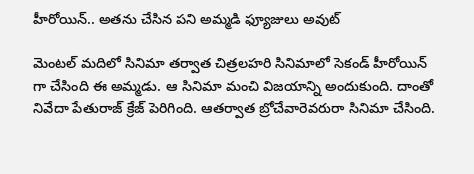హీరోయిన్.. అతను చేసిన పని అమ్మడి ఫ్యూజులు అవుట్

మెంటల్ మదిలో సినిమా తర్వాత చిత్రలహరి సినిమాలో సెకండ్ హీరోయిన్ గా చేసింది ఈ అమ్మడు. ఆ సినిమా మంచి విజయాన్ని అందుకుంది. దాంతో నివేదా పేతురాజ్ క్రేజ్ పెరిగింది. ఆతర్వాత బ్రోచేవారెవరురా సినిమా చేసింది.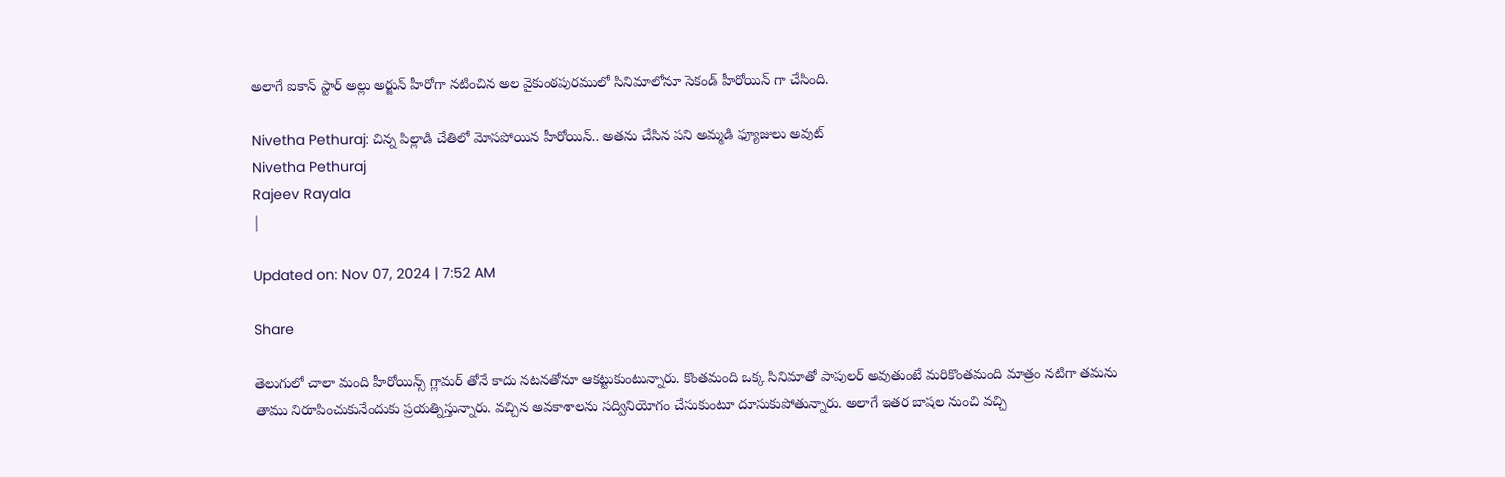అలాగే ఐకాన్ స్టార్ అల్లు అర్జున్ హీరోగా నటించిన అల వైకుంఠపురములో సినిమాలోనూ సెకండ్ హీరోయిన్ గా చేసింది.

Nivetha Pethuraj: చిన్న పిల్లాడి చేతిలో మోసపోయిన హీరోయిన్.. అతను చేసిన పని అమ్మడి ఫ్యూజులు అవుట్
Nivetha Pethuraj
Rajeev Rayala
|

Updated on: Nov 07, 2024 | 7:52 AM

Share

తెలుగులో చాలా మంది హీరోయిన్స్ గ్లామర్ తోనే కాదు నటనతోనూ ఆకట్టుకుంటున్నారు. కొంతమంది ఒక్క సినిమాతో పాపులర్ అవుతుంటే మరికొంతమంది మాత్రం నటిగా తమను తాము నిరూపించుకునేందుకు ప్రయత్నిస్తున్నారు. వచ్చిన అవకాశాలను సద్వినియోగం చేసుకుంటూ దూసుకుపోతున్నారు. అలాగే ఇతర బాషల నుంచి వచ్చి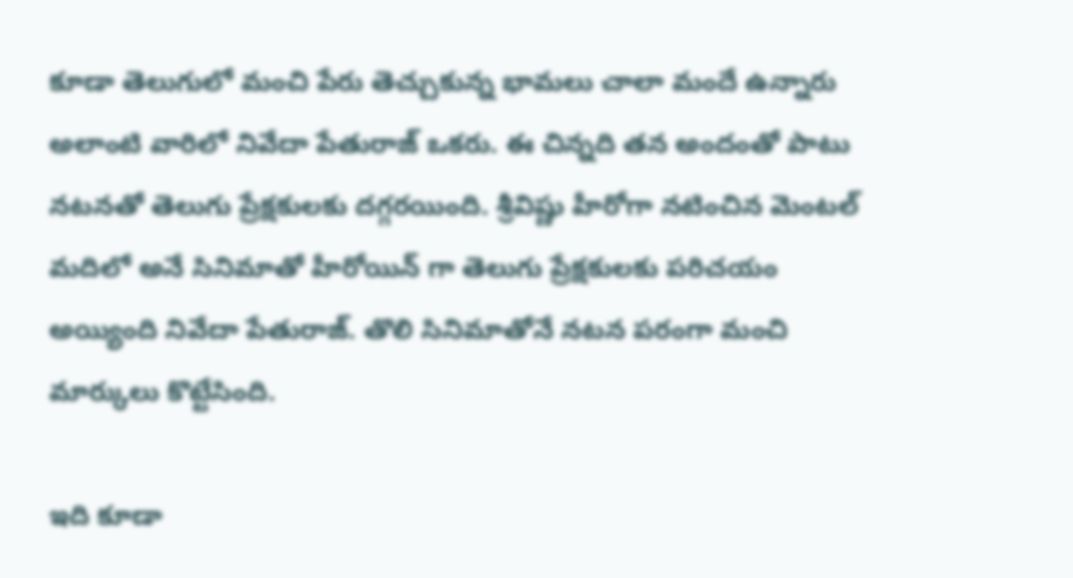కూడా తెలుగులో మంచి పేరు తెచ్చుకున్న భామలు చాలా మందే ఉన్నారు అలాంటి వారిలో నివేదా పేతురాజ్ ఒకరు. ఈ చిన్నది తన అందంతో పాటు నటనతో తెలుగు ప్రేక్షకులకు దగ్గరయింది. శ్రీవిష్ణు హీరోగా నటించిన మెంటల్ మదిలో అనే సినిమాతో హీరోయిన్ గా తెలుగు ప్రేక్షకులకు పరిచయం అయ్యింది నివేదా పేతురాజ్. తొలి సినిమాతోనే నటన పరంగా మంచి మార్కులు కొట్టేసింది.

ఇది కూడా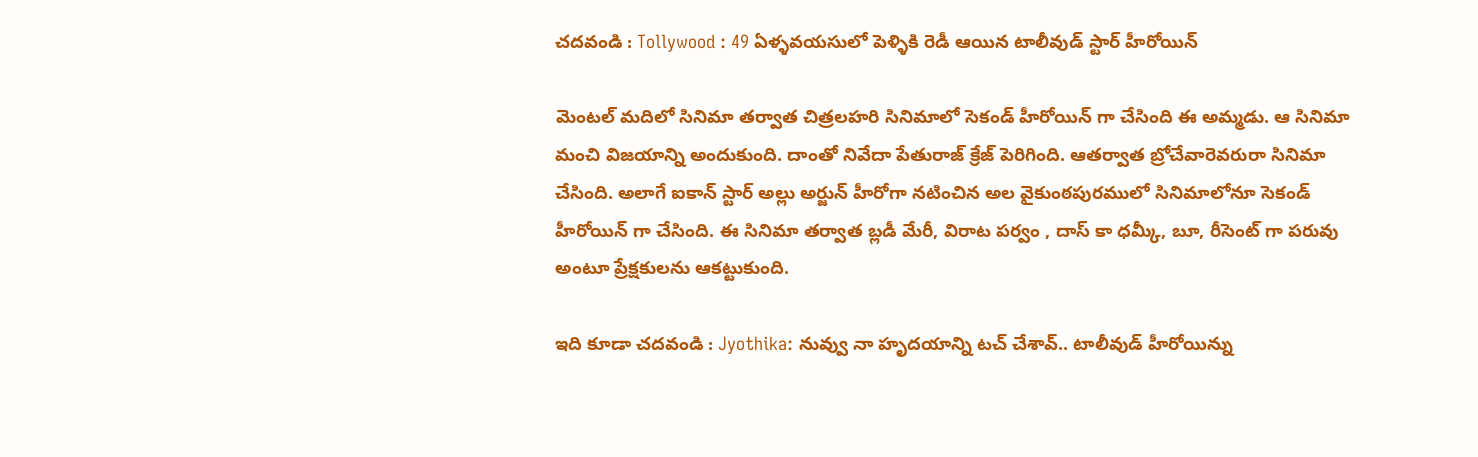చదవండి : Tollywood : 49 ఏళ్ళవయసులో పెళ్ళికి రెడీ ఆయిన టాలీవుడ్ స్టార్ హీరోయిన్

మెంటల్ మదిలో సినిమా తర్వాత చిత్రలహరి సినిమాలో సెకండ్ హీరోయిన్ గా చేసింది ఈ అమ్మడు. ఆ సినిమా మంచి విజయాన్ని అందుకుంది. దాంతో నివేదా పేతురాజ్ క్రేజ్ పెరిగింది. ఆతర్వాత బ్రోచేవారెవరురా సినిమా చేసింది. అలాగే ఐకాన్ స్టార్ అల్లు అర్జున్ హీరోగా నటించిన అల వైకుంఠపురములో సినిమాలోనూ సెకండ్ హీరోయిన్ గా చేసింది. ఈ సినిమా తర్వాత బ్లడీ మేరీ, విరాట పర్వం , దాస్‌ కా ధమ్కీ, బూ, రీసెంట్ గా పరువు అంటూ ప్రేక్షకులను ఆకట్టుకుంది.

ఇది కూడా చదవండి : Jyothika: నువ్వు నా హృదయాన్ని టచ్ చేశావ్.. టాలీవుడ్ హీరోయిన్ను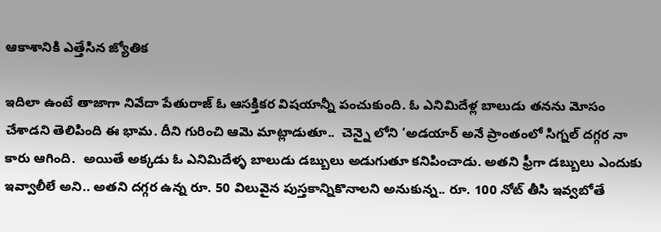ఆకాశానికి ఎత్తేసిన జ్యోతిక

ఇదిలా ఉంటే తాజాగా నివేదా పేతురాజ్ ఓ ఆసక్తికర విషయాన్నీ పంచుకుంది. ఓ ఎనిమిదేళ్ల బాలుడు తనను మోసం చేశాడని తెలిపింది ఈ భామ. దీని గురించి ఆమె మాట్లాడుతూ..  చెన్నై లోని ‘అడయార్‌ అనే ప్రాంతంలో సిగ్నల్ దగ్గర నా కారు ఆగింది.  అయితే అక్కడు ఓ ఎనిమిదేళ్ళ బాలుడు డబ్బులు అడుగుతూ కనిపించాడు. అతని ఫ్రీగా డబ్బులు ఎందుకు ఇవ్వాలీలే అని.. అతని దగ్గర ఉన్న రూ. 50 విలువైన పుస్తకాన్నికొనాలని అనుకున్న.. రూ. 100 నోట్ తీసి ఇవ్వబోతే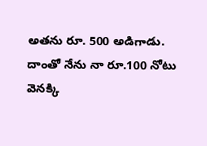అతను రూ. 500 అడిగాడు. దాంతో నేను నా రూ.100 నోటు వెనక్కి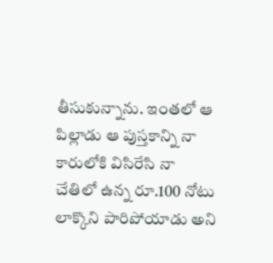తీసుకున్నాను. ఇంతలో ఆ పిల్లాడు ఆ పుస్తకాన్ని నా కారులోకి విసిరేసి నా చేతిలో ఉన్న రూ.100 నోటు లాక్కొని పారిపోయాడు అని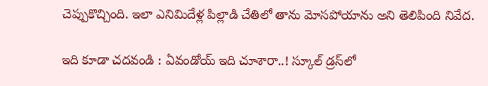చెప్పుకొచ్చింది. ఇలా ఎనిమిదేళ్ల పిల్లాడి చేతిలో తాను మోసపోయాను అని తెలిపింది నివేద.

ఇది కూడా చదవండి : ఏవండోయ్ ఇది చూశారా..! స్కూల్ డ్రస్‌లో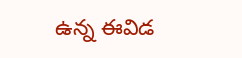ఉన్న ఈవిడ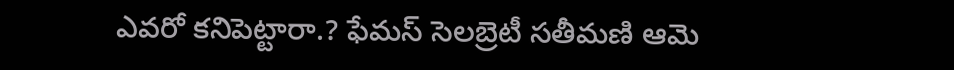ఎవరో కనిపెట్టారా.? ఫేమస్ సెలబ్రెటీ సతీమణి ఆమె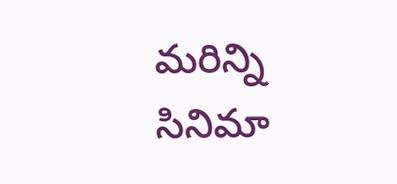మరిన్ని సినిమా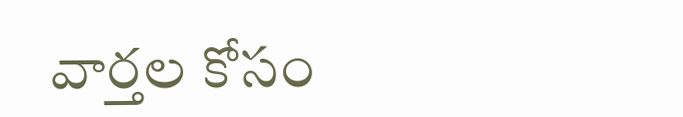వార్తల కోసం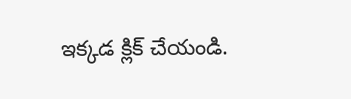ఇక్కడ క్లిక్ చేయండి.